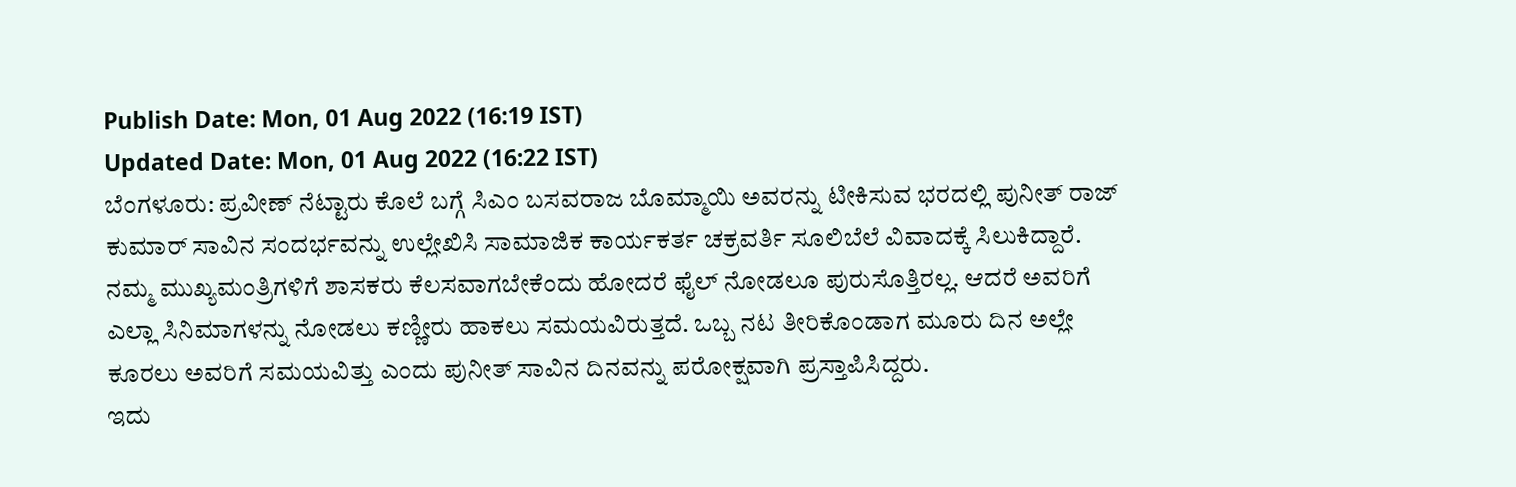Publish Date: Mon, 01 Aug 2022 (16:19 IST)
Updated Date: Mon, 01 Aug 2022 (16:22 IST)
ಬೆಂಗಳೂರು: ಪ್ರವೀಣ್ ನೆಟ್ಟಾರು ಕೊಲೆ ಬಗ್ಗೆ ಸಿಎಂ ಬಸವರಾಜ ಬೊಮ್ಮಾಯಿ ಅವರನ್ನು ಟೀಕಿಸುವ ಭರದಲ್ಲಿ ಪುನೀತ್ ರಾಜ್ ಕುಮಾರ್ ಸಾವಿನ ಸಂದರ್ಭವನ್ನು ಉಲ್ಲೇಖಿಸಿ ಸಾಮಾಜಿಕ ಕಾರ್ಯಕರ್ತ ಚಕ್ರವರ್ತಿ ಸೂಲಿಬೆಲೆ ವಿವಾದಕ್ಕೆ ಸಿಲುಕಿದ್ದಾರೆ.
ನಮ್ಮ ಮುಖ್ಯಮಂತ್ರಿಗಳಿಗೆ ಶಾಸಕರು ಕೆಲಸವಾಗಬೇಕೆಂದು ಹೋದರೆ ಫೈಲ್ ನೋಡಲೂ ಪುರುಸೊತ್ತಿರಲ್ಲ. ಆದರೆ ಅವರಿಗೆ ಎಲ್ಲಾ ಸಿನಿಮಾಗಳನ್ನು ನೋಡಲು ಕಣ್ಣೀರು ಹಾಕಲು ಸಮಯವಿರುತ್ತದೆ. ಒಬ್ಬ ನಟ ತೀರಿಕೊಂಡಾಗ ಮೂರು ದಿನ ಅಲ್ಲೇ ಕೂರಲು ಅವರಿಗೆ ಸಮಯವಿತ್ತು ಎಂದು ಪುನೀತ್ ಸಾವಿನ ದಿನವನ್ನು ಪರೋಕ್ಷವಾಗಿ ಪ್ರಸ್ತಾಪಿಸಿದ್ದರು.
ಇದು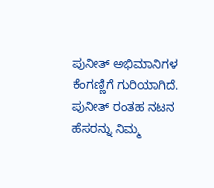ಪುನೀತ್ ಅಭಿಮಾನಿಗಳ ಕೆಂಗಣ್ಣಿಗೆ ಗುರಿಯಾಗಿದೆ. ಪುನೀತ್ ರಂತಹ ನಟನ ಹೆಸರನ್ನು ನಿಮ್ಮ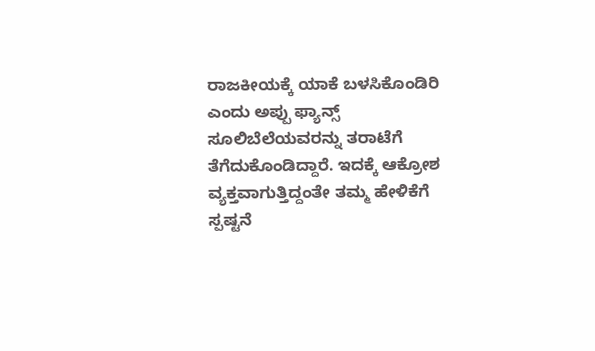ರಾಜಕೀಯಕ್ಕೆ ಯಾಕೆ ಬಳಸಿಕೊಂಡಿರಿ ಎಂದು ಅಪ್ಪು ಫ್ಯಾನ್ಸ್ ಸೂಲಿಬೆಲೆಯವರನ್ನು ತರಾಟೆಗೆ ತೆಗೆದುಕೊಂಡಿದ್ದಾರೆ. ಇದಕ್ಕೆ ಆಕ್ರೋಶ ವ್ಯಕ್ತವಾಗುತ್ತಿದ್ದಂತೇ ತಮ್ಮ ಹೇಳಿಕೆಗೆ ಸ್ಪಷ್ಟನೆ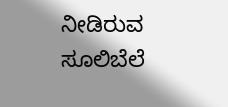ನೀಡಿರುವ ಸೂಲಿಬೆಲೆ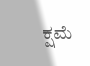ಕ್ಷಮೆ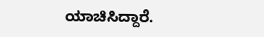ಯಾಚಿಸಿದ್ದಾರೆ.